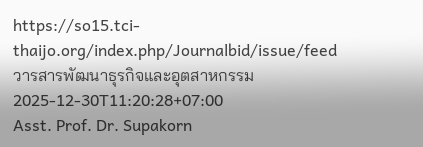https://so15.tci-thaijo.org/index.php/Journalbid/issue/feed
วารสารพัฒนาธุรกิจและอุตสาหกรรม
2025-12-30T11:20:28+07:00
Asst. Prof. Dr. Supakorn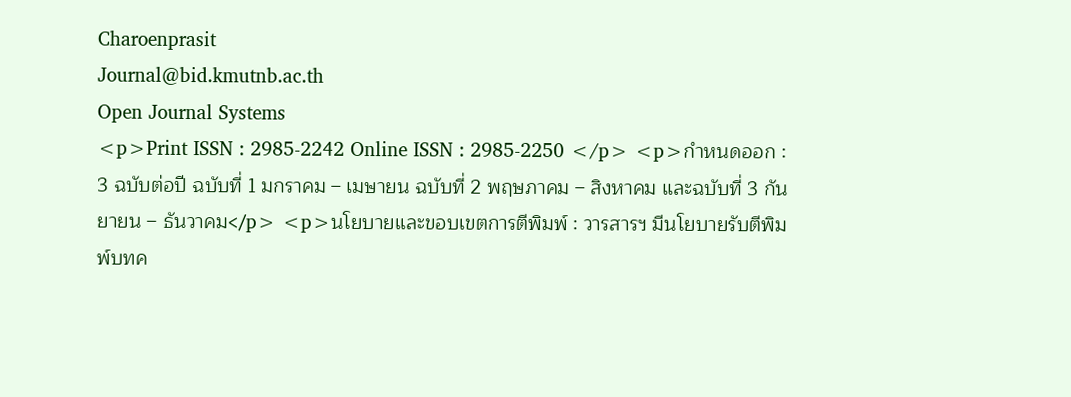Charoenprasit
Journal@bid.kmutnb.ac.th
Open Journal Systems
<p>Print ISSN : 2985-2242 Online ISSN : 2985-2250 </p> <p>กำหนดออก : 3 ฉบับต่อปี ฉบับที่ 1 มกราคม – เมษายน ฉบับที่ 2 พฤษภาคม – สิงหาคม และฉบับที่ 3 กันยายน – ธันวาคม</p> <p>นโยบายและขอบเขตการตีพิมพ์ : วารสารฯ มีนโยบายรับตีพิมพ์บทค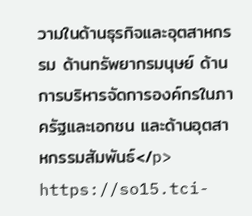วามในด้านธุรกิจและอุตสาหกรรม ด้านทรัพยากรมนุษย์ ด้านการบริหารจัดการองค์กรในภาครัฐและเอกชน และด้านอุตสาหกรรมสัมพันธ์</p>
https://so15.tci-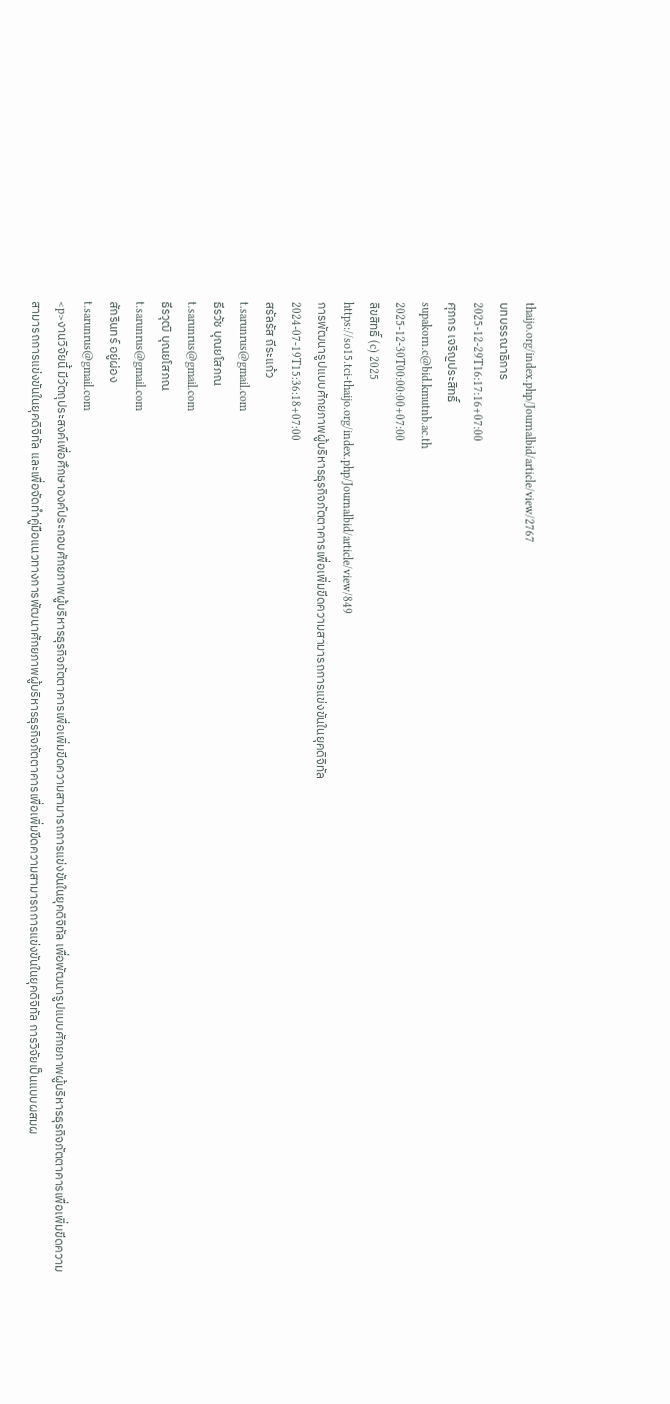thaijo.org/index.php/Journalbid/article/view/2767
บทบรรณาธิการ
2025-12-29T16:17:16+07:00
ศุภกร เจริญประสิทธิ์
supakorn.c@bid.kmutnb.ac.th
2025-12-30T00:00:00+07:00
ลิขสิทธิ์ (c) 2025
https://so15.tci-thaijo.org/index.php/Journalbid/article/view/849
การพัฒนารูปแบบศักยภาพผู้บริหารธุรกิจภัตตาคารเพื่อเพิ่มขีดความสามารถการแข่งขันในยุคดิจิทัล
2024-07-19T15:36:18+07:00
สรัลรัส ถีระแก้ว
t.sarunrus@gmail.com
ธีรวัช บุณยโสภณ
t.sarunrus@gmail.com
ธีรวุฒิ บุณยโสภณ
t.sarunrus@gmail.com
สักรินทร์ อยู่ผ่อง
t.sarunrus@gmail.com
<p>งานวิจัยนี้ มีวัตถุประสงค์เพื่อศึกษาองค์ประกอบศักยภาพผู้บริหารธุรกิจภัตตาคารเพื่อเพิ่มขีดความสามารถการแข่งขันในยุคดิจิทัล เพื่อพัฒนารูปแบบศักยภาพผู้บริหารธุรกิจภัตตาคารเพื่อเพิ่มขีดความสามารถการแข่งขันในยุคดิจิทัล และเพื่อจัดทำคู่มือแนวทางการพัฒนาศักยภาพผู้บริหารธุรกิจภัตตาคารเพื่อเพิ่มขีดความสามารถการแข่งขันในยุคดิจิทัล การวิจัยเป็นแบบผสมผ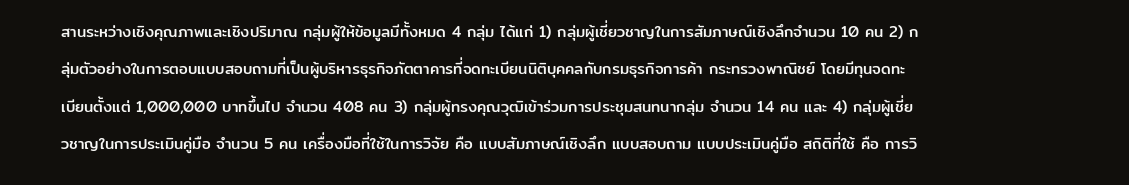สานระหว่างเชิงคุณภาพและเชิงปริมาณ กลุ่มผู้ให้ข้อมูลมีทั้งหมด 4 กลุ่ม ได้แก่ 1) กลุ่มผู้เชี่ยวชาญในการสัมภาษณ์เชิงลึกจำนวน 10 คน 2) กลุ่มตัวอย่างในการตอบแบบสอบถามที่เป็นผู้บริหารธุรกิจภัตตาคารที่จดทะเบียนนิติบุคคลกับกรมธุรกิจการค้า กระทรวงพาณิชย์ โดยมีทุนจดทะเบียนตั้งแต่ 1,000,000 บาทขึ้นไป จำนวน 408 คน 3) กลุ่มผู้ทรงคุณวุฒิเข้าร่วมการประชุมสนทนากลุ่ม จำนวน 14 คน และ 4) กลุ่มผู้เชี่ยวชาญในการประเมินคู่มือ จำนวน 5 คน เครื่องมือที่ใช้ในการวิจัย คือ แบบสัมภาษณ์เชิงลึก แบบสอบถาม แบบประเมินคู่มือ สถิติที่ใช้ คือ การวิ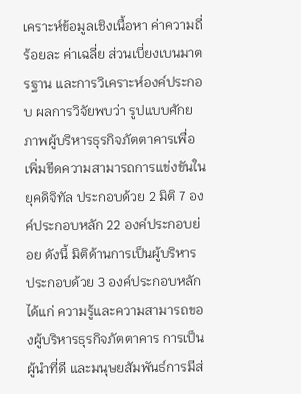เคราะห์ข้อมูลเชิงเนื้อหา ค่าความถี่ ร้อยละ ค่าเฉลี่ย ส่วนเบี่ยงเบนมาตรฐาน และการวิเคราะห์องค์ประกอบ ผลการวิจัยพบว่า รูปแบบศักยภาพผู้บริหารธุรกิจภัตตาคารเพื่อเพิ่มขีดความสามารถการแข่งขันในยุคดิจิทัล ประกอบด้วย 2 มิติ 7 องค์ประกอบหลัก 22 องค์ประกอบย่อย ดังนี้ มิติด้านการเป็นผู้บริหาร ประกอบด้วย 3 องค์ประกอบหลัก ได้แก่ ความรู้และความสามารถของผู้บริหารธุรกิจภัตตาคาร การเป็นผู้นำที่ดี และมนุษยสัมพันธ์การมีส่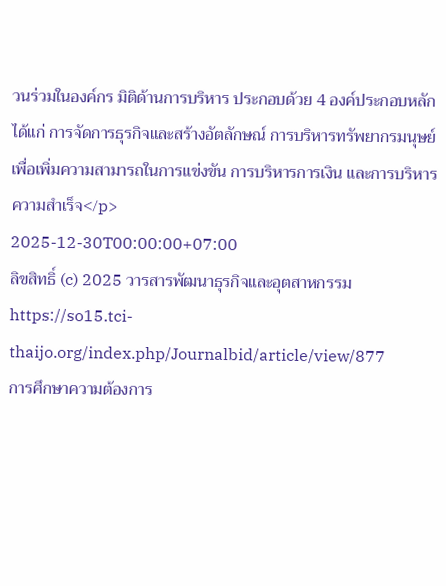วนร่วมในองค์กร มิติด้านการบริหาร ประกอบด้วย 4 องค์ประกอบหลัก ได้แก่ การจัดการธุรกิจและสร้างอัตลักษณ์ การบริหารทรัพยากรมนุษย์เพื่อเพิ่มความสามารถในการแข่งขัน การบริหารการเงิน และการบริหารความสำเร็จ</p>
2025-12-30T00:00:00+07:00
ลิขสิทธิ์ (c) 2025 วารสารพัฒนาธุรกิจและอุตสาหกรรม
https://so15.tci-thaijo.org/index.php/Journalbid/article/view/877
การศึกษาความต้องการ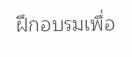ฝึกอบรมเพื่อ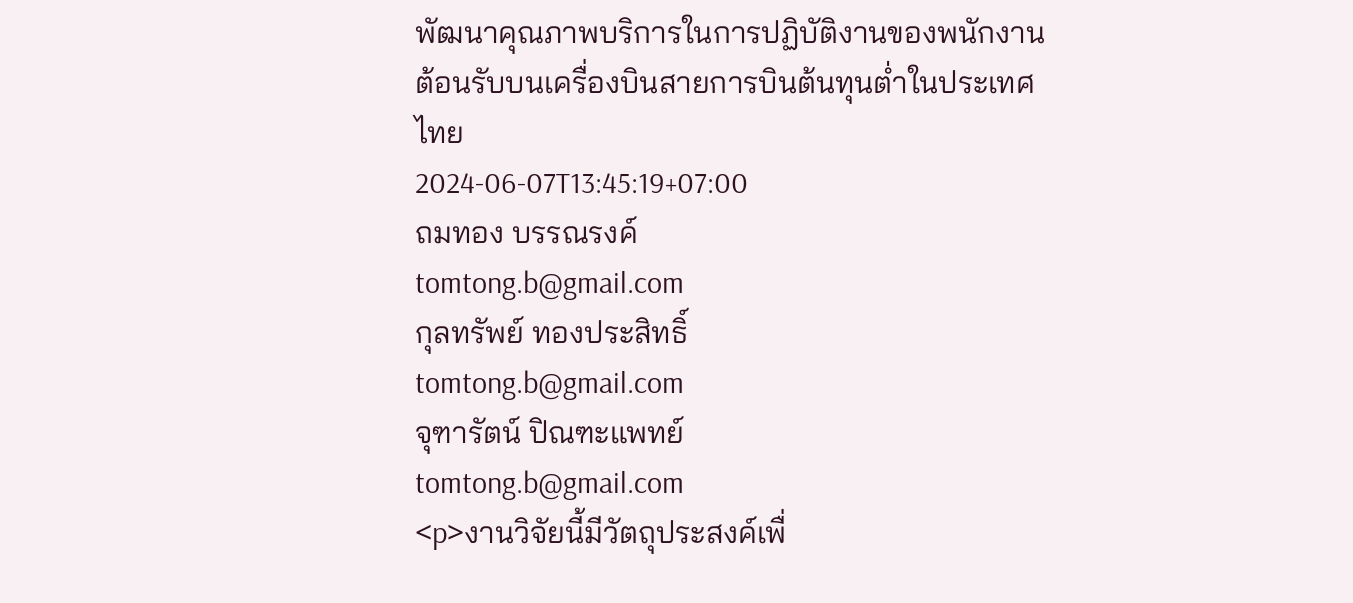พัฒนาคุณภาพบริการในการปฏิบัติงานของพนักงานต้อนรับบนเครื่องบินสายการบินต้นทุนต่ำในประเทศไทย
2024-06-07T13:45:19+07:00
ถมทอง บรรณรงค์
tomtong.b@gmail.com
กุลทรัพย์ ทองประสิทธิ์
tomtong.b@gmail.com
จุฑารัตน์ ปิณฑะแพทย์
tomtong.b@gmail.com
<p>งานวิจัยนี้มีวัตถุประสงค์เพื่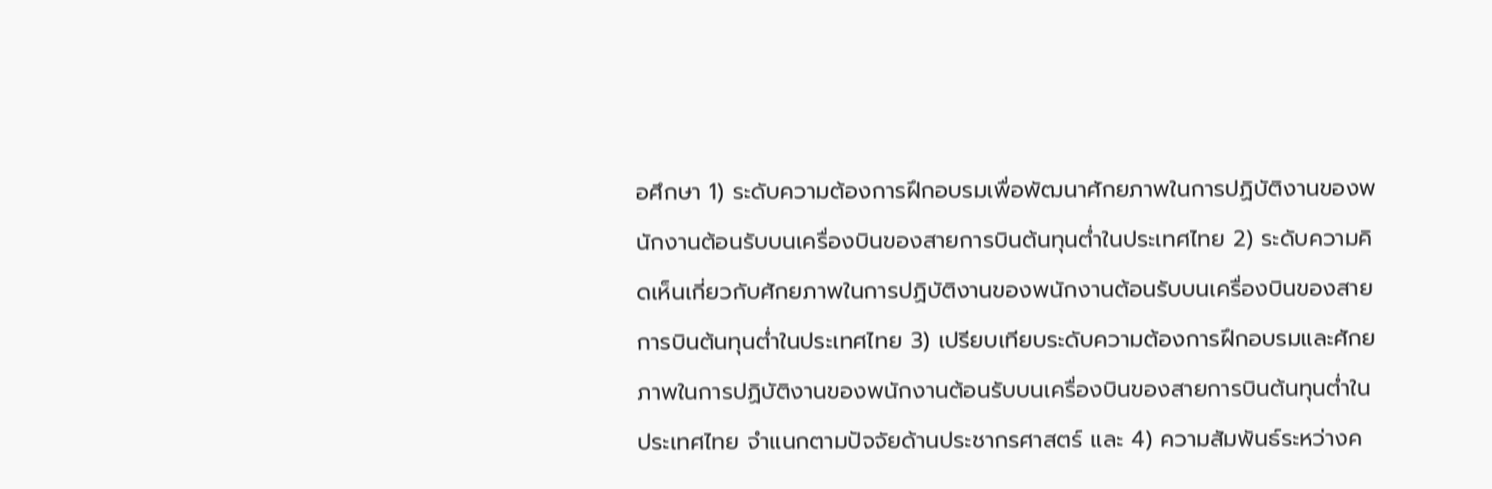อศึกษา 1) ระดับความต้องการฝึกอบรมเพื่อพัฒนาศักยภาพในการปฏิบัติงานของพนักงานต้อนรับบนเครื่องบินของสายการบินต้นทุนต่ำในประเทศไทย 2) ระดับความคิดเห็นเกี่ยวกับศักยภาพในการปฏิบัติงานของพนักงานต้อนรับบนเครื่องบินของสายการบินต้นทุนต่ำในประเทศไทย 3) เปรียบเทียบระดับความต้องการฝึกอบรมและศักยภาพในการปฏิบัติงานของพนักงานต้อนรับบนเครื่องบินของสายการบินต้นทุนต่ำในประเทศไทย จำแนกตามปัจจัยด้านประชากรศาสตร์ และ 4) ความสัมพันธ์ระหว่างค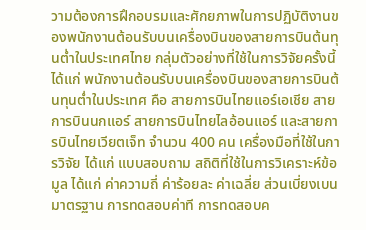วามต้องการฝึกอบรมและศักยภาพในการปฏิบัติงานของพนักงานต้อนรับบนเครื่องบินของสายการบินต้นทุนต่ำในประเทศไทย กลุ่มตัวอย่างที่ใช้ในการวิจัยครั้งนี้ ได้แก่ พนักงานต้อนรับบนเครื่องบินของสายการบินต้นทุนตํ่าในประเทศ คือ สายการบินไทยแอร์เอเชีย สายการบินนกแอร์ สายการบินไทยไลอ้อนแอร์ และสายการบินไทยเวียตเจ็ท จำนวน 400 คน เครื่องมือที่ใช้ในการวิจัย ได้แก่ แบบสอบถาม สถิติที่ใช้ในการวิเคราะห์ข้อมูล ได้แก่ ค่าความถี่ ค่าร้อยละ ค่าเฉลี่ย ส่วนเบี่ยงเบนมาตรฐาน การทดสอบค่าที การทดสอบค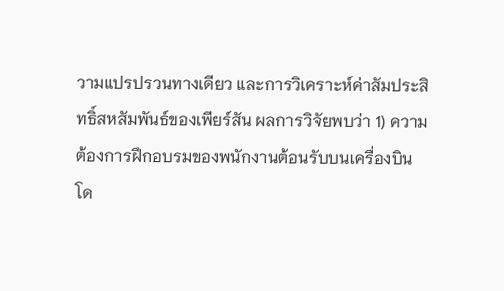วามแปรปรวนทางเดียว และการวิเคราะห์ค่าสัมประสิทธิ์สหสัมพันธ์ของเพียร์สัน ผลการวิจัยพบว่า 1) ความต้องการฝึกอบรมของพนักงานต้อนรับบนเครื่องบิน โด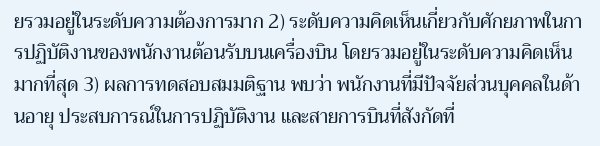ยรวมอยู่ในระดับความต้องการมาก 2) ระดับความคิดเห็นเกี่ยวกับศักยภาพในการปฏิบัติงานของพนักงานต้อนรับบนเครื่องบิน โดยรวมอยู่ในระดับความคิดเห็นมากที่สุด 3) ผลการทดสอบสมมติฐาน พบว่า พนักงานที่มีปัจจัยส่วนบุคคลในด้านอายุ ประสบการณ์ในการปฏิบัติงาน และสายการบินที่สังกัดที่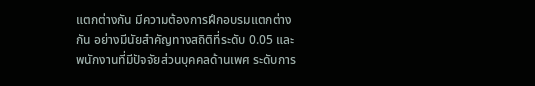แตกต่างกัน มีความต้องการฝึกอบรมแตกต่างกัน อย่างมีนัยสำคัญทางสถิติที่ระดับ 0.05 และพนักงานที่มีปัจจัยส่วนบุคคลด้านเพศ ระดับการ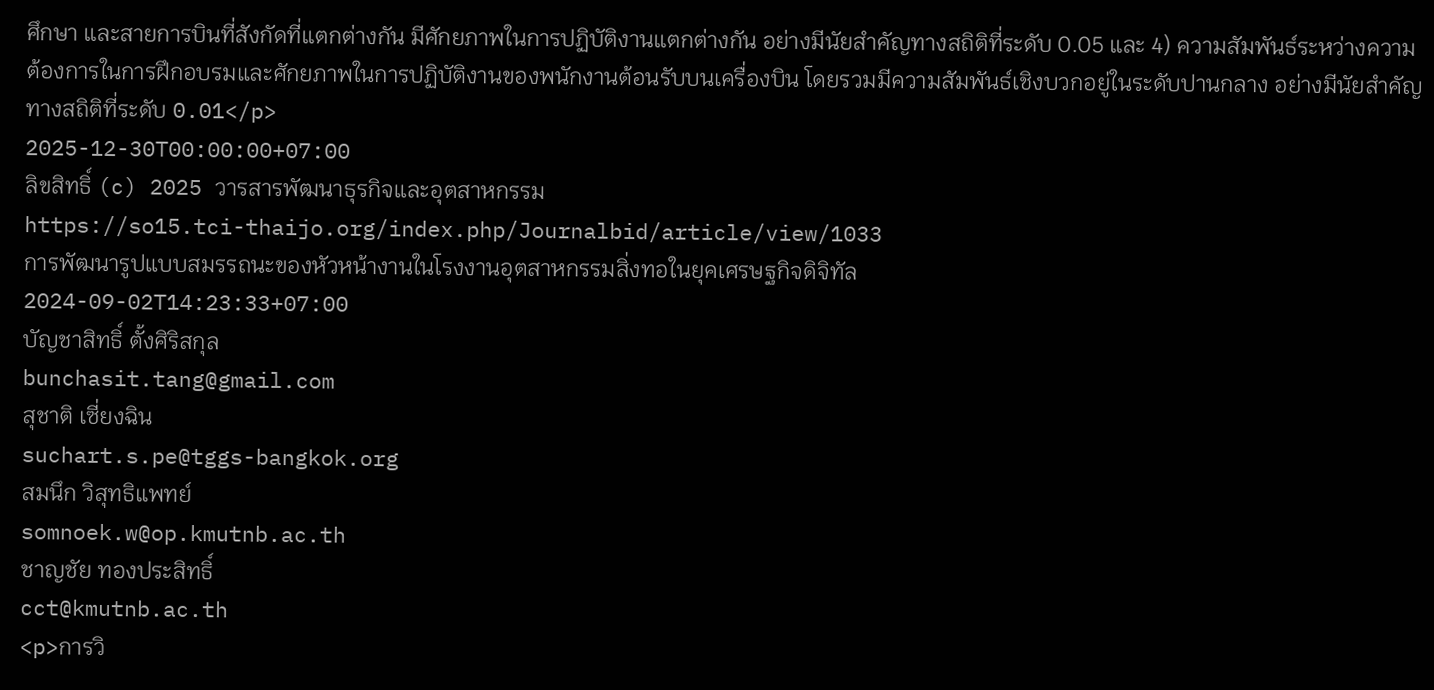ศึกษา และสายการบินที่สังกัดที่แตกต่างกัน มีศักยภาพในการปฏิบัติงานแตกต่างกัน อย่างมีนัยสำคัญทางสถิติที่ระดับ 0.05 และ 4) ความสัมพันธ์ระหว่างความต้องการในการฝึกอบรมและศักยภาพในการปฏิบัติงานของพนักงานต้อนรับบนเครื่องบิน โดยรวมมีความสัมพันธ์เชิงบวกอยู่ในระดับปานกลาง อย่างมีนัยสำคัญทางสถิติที่ระดับ 0.01</p>
2025-12-30T00:00:00+07:00
ลิขสิทธิ์ (c) 2025 วารสารพัฒนาธุรกิจและอุตสาหกรรม
https://so15.tci-thaijo.org/index.php/Journalbid/article/view/1033
การพัฒนารูปแบบสมรรถนะของหัวหน้างานในโรงงานอุตสาหกรรมสิ่งทอในยุคเศรษฐกิจดิจิทัล
2024-09-02T14:23:33+07:00
บัญชาสิทธิ์ ตั้งศิริสกุล
bunchasit.tang@gmail.com
สุชาติ เซี่ยงฉิน
suchart.s.pe@tggs-bangkok.org
สมนึก วิสุทธิแพทย์
somnoek.w@op.kmutnb.ac.th
ชาญชัย ทองประสิทธิ์
cct@kmutnb.ac.th
<p>การวิ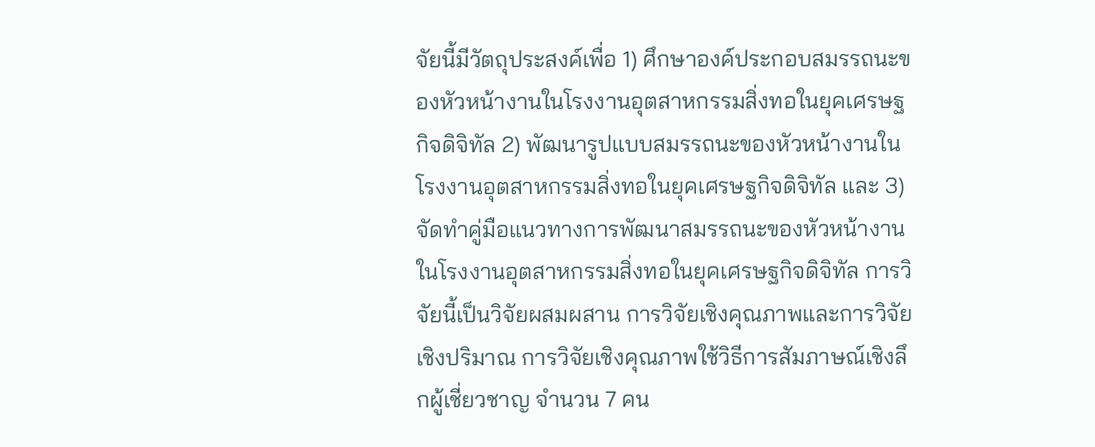จัยนี้มีวัตถุประสงค์เพื่อ 1) ศึกษาองค์ประกอบสมรรถนะของหัวหน้างานในโรงงานอุตสาหกรรมสิ่งทอในยุคเศรษฐกิจดิจิทัล 2) พัฒนารูปแบบสมรรถนะของหัวหน้างานในโรงงานอุตสาหกรรมสิ่งทอในยุคเศรษฐกิจดิจิทัล และ 3) จัดทำคู่มือแนวทางการพัฒนาสมรรถนะของหัวหน้างานในโรงงานอุตสาหกรรมสิ่งทอในยุคเศรษฐกิจดิจิทัล การวิจัยนี้เป็นวิจัยผสมผสาน การวิจัยเชิงคุณภาพและการวิจัยเชิงปริมาณ การวิจัยเชิงคุณภาพใช้วิธีการสัมภาษณ์เชิงลึกผู้เชี่ยวชาญ จำนวน 7 คน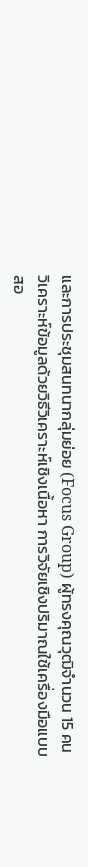และการประชุมสนทนากลุ่มย่อย (Focus Group) ผู้ทรงคุณวุฒิจำนวน 15 คน วิเคราะห์ข้อมูลด้วยวิธีวิเคราะห์เชิงเนื้อหา การวิจัยเชิงปริมาณใช้เครื่องมือแบบสอ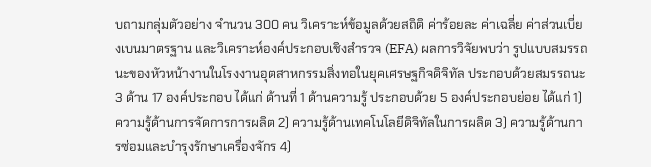บถามกลุ่มตัวอย่าง จำนวน 300 คน วิเคราะห์ข้อมูลด้วยสถิติ ค่าร้อยละ ค่าเฉลี่ย ค่าส่วนเบี่ยงเบนมาตรฐาน และวิเคราะห์องค์ประกอบเชิงสำรวจ (EFA) ผลการวิจัยพบว่า รูปแบบสมรรถนะของหัวหน้างานในโรงงานอุตสาหกรรมสิ่งทอในยุคเศรษฐกิจดิจิทัล ประกอบด้วยสมรรถนะ 3 ด้าน 17 องค์ประกอบ ได้แก่ ด้านที่ 1 ด้านความรู้ ประกอบด้วย 5 องค์ประกอบย่อย ได้แก่ 1) ความรู้ด้านการจัดการการผลิต 2) ความรู้ด้านเทคโนโลยีดิจิทัลในการผลิต 3) ความรู้ด้านการซ่อมและบำรุงรักษาเครื่องจักร 4)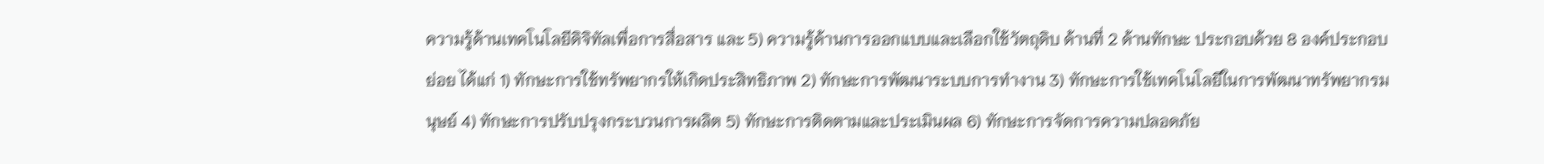ความรู้ด้านเทคโนโลยีดิจิทัลเพื่อการสื่อสาร และ 5) ความรู้ด้านการออกแบบและเลือกใช้วัตถุดิบ ด้านที่ 2 ด้านทักษะ ประกอบด้วย 8 องค์ประกอบย่อย ได้แก่ 1) ทักษะการใช้ทรัพยากรให้เกิดประสิทธิภาพ 2) ทักษะการพัฒนาระบบการทำงาน 3) ทักษะการใช้เทคโนโลยีในการพัฒนาทรัพยากรมนุษย์ 4) ทักษะการปรับปรุงกระบวนการผลิต 5) ทักษะการติดตามและประเมินผล 6) ทักษะการจัดการความปลอดภัย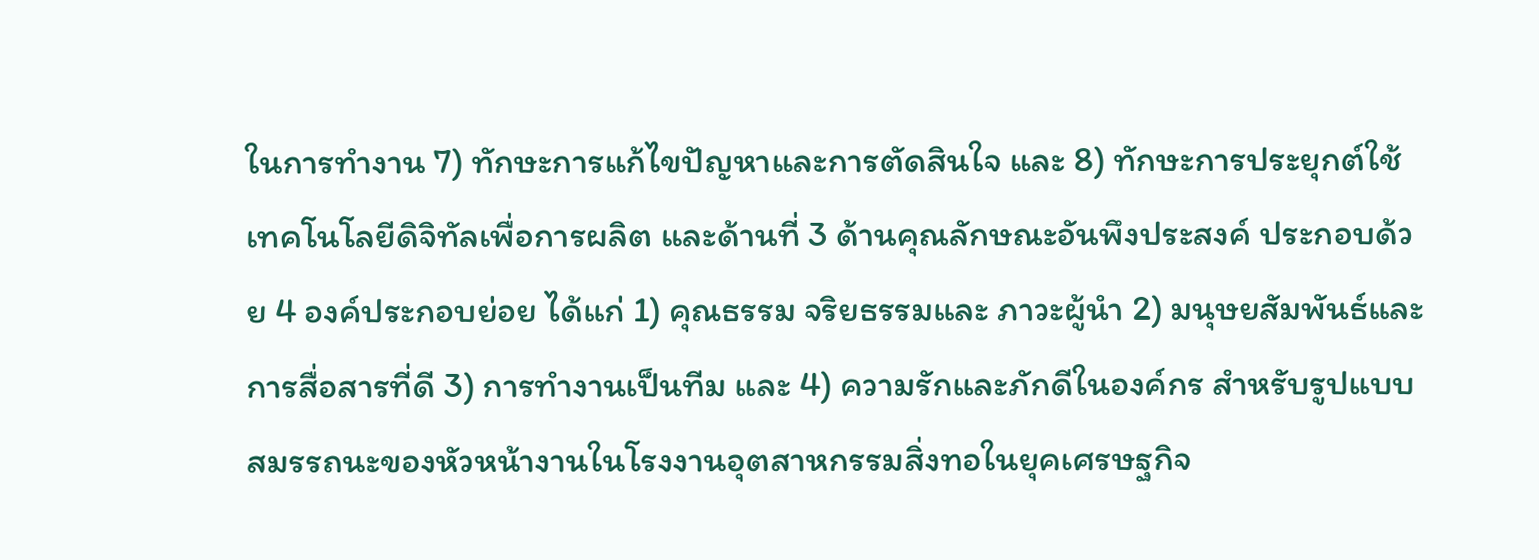ในการทำงาน 7) ทักษะการแก้ไขปัญหาและการตัดสินใจ และ 8) ทักษะการประยุกต์ใช้เทคโนโลยีดิจิทัลเพื่อการผลิต และด้านที่ 3 ด้านคุณลักษณะอันพึงประสงค์ ประกอบด้วย 4 องค์ประกอบย่อย ได้แก่ 1) คุณธรรม จริยธรรมและ ภาวะผู้นำ 2) มนุษยสัมพันธ์และการสื่อสารที่ดี 3) การทำงานเป็นทีม และ 4) ความรักและภักดีในองค์กร สำหรับรูปแบบสมรรถนะของหัวหน้างานในโรงงานอุตสาหกรรมสิ่งทอในยุคเศรษฐกิจ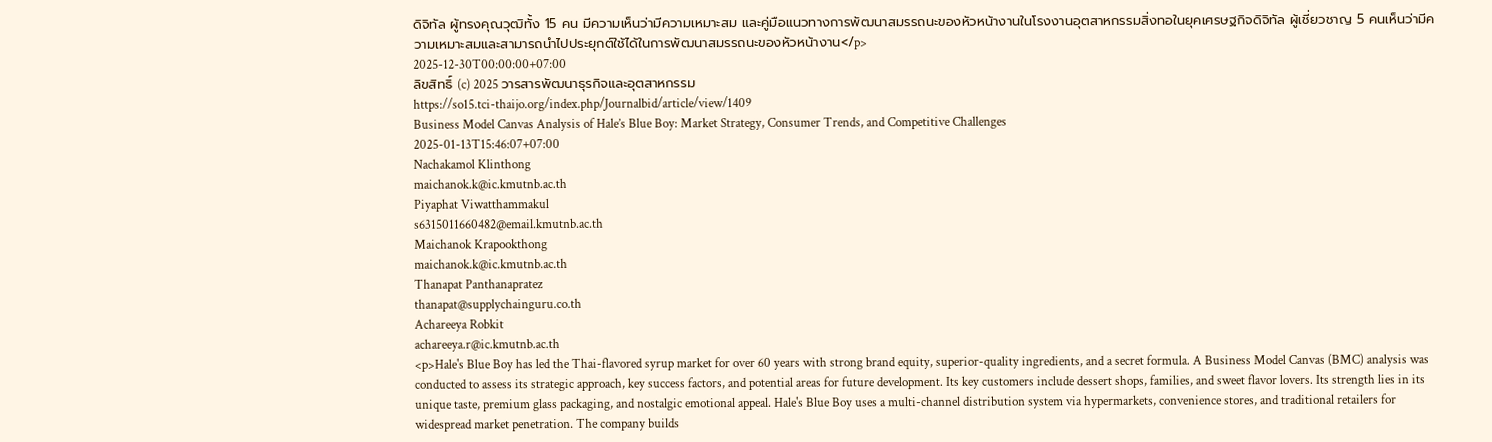ดิจิทัล ผู้ทรงคุณวุฒิทั้ง 15 คน มีความเห็นว่ามีความเหมาะสม และคู่มือแนวทางการพัฒนาสมรรถนะของหัวหน้างานในโรงงานอุตสาหกรรมสิ่งทอในยุคเศรษฐกิจดิจิทัล ผู้เชี่ยวชาญ 5 คนเห็นว่ามีความเหมาะสมและสามารถนำไปประยุกต์ใช้ได้ในการพัฒนาสมรรถนะของหัวหน้างาน</p>
2025-12-30T00:00:00+07:00
ลิขสิทธิ์ (c) 2025 วารสารพัฒนาธุรกิจและอุตสาหกรรม
https://so15.tci-thaijo.org/index.php/Journalbid/article/view/1409
Business Model Canvas Analysis of Hale’s Blue Boy: Market Strategy, Consumer Trends, and Competitive Challenges
2025-01-13T15:46:07+07:00
Nachakamol Klinthong
maichanok.k@ic.kmutnb.ac.th
Piyaphat Viwatthammakul
s6315011660482@email.kmutnb.ac.th
Maichanok Krapookthong
maichanok.k@ic.kmutnb.ac.th
Thanapat Panthanapratez
thanapat@supplychainguru.co.th
Achareeya Robkit
achareeya.r@ic.kmutnb.ac.th
<p>Hale's Blue Boy has led the Thai-flavored syrup market for over 60 years with strong brand equity, superior-quality ingredients, and a secret formula. A Business Model Canvas (BMC) analysis was conducted to assess its strategic approach, key success factors, and potential areas for future development. Its key customers include dessert shops, families, and sweet flavor lovers. Its strength lies in its unique taste, premium glass packaging, and nostalgic emotional appeal. Hale's Blue Boy uses a multi-channel distribution system via hypermarkets, convenience stores, and traditional retailers for widespread market penetration. The company builds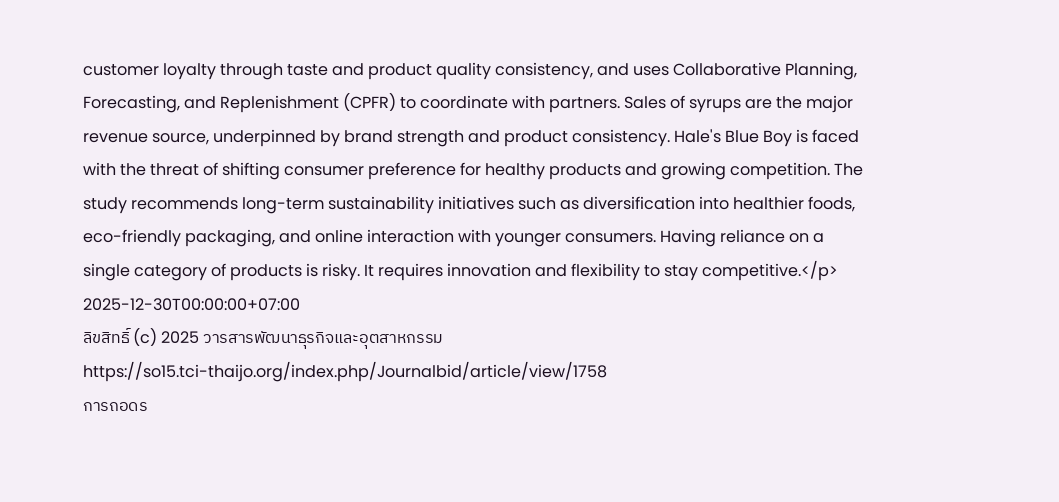customer loyalty through taste and product quality consistency, and uses Collaborative Planning, Forecasting, and Replenishment (CPFR) to coordinate with partners. Sales of syrups are the major revenue source, underpinned by brand strength and product consistency. Hale's Blue Boy is faced with the threat of shifting consumer preference for healthy products and growing competition. The study recommends long-term sustainability initiatives such as diversification into healthier foods, eco-friendly packaging, and online interaction with younger consumers. Having reliance on a single category of products is risky. It requires innovation and flexibility to stay competitive.</p>
2025-12-30T00:00:00+07:00
ลิขสิทธิ์ (c) 2025 วารสารพัฒนาธุรกิจและอุตสาหกรรม
https://so15.tci-thaijo.org/index.php/Journalbid/article/view/1758
การถอดร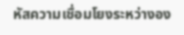หัสความเชื่อมโยงระหว่างอง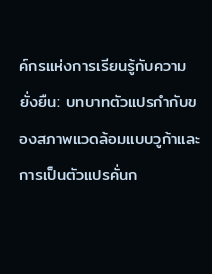ค์กรแห่งการเรียนรู้กับความยั่งยืน: บทบาทตัวแปรกำกับของสภาพแวดล้อมแบบวูก้าและการเป็นตัวแปรคั่นก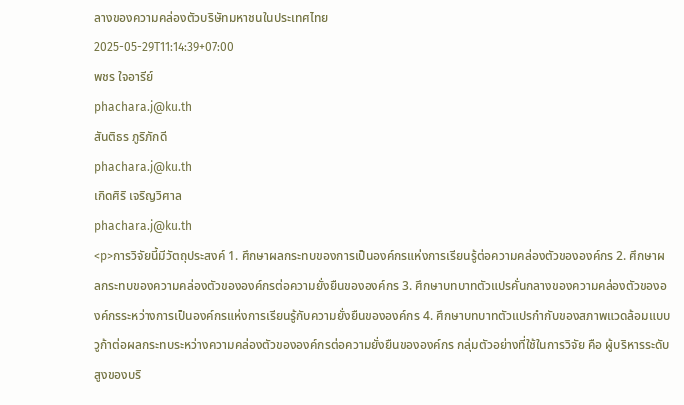ลางของความคล่องตัวบริษัทมหาชนในประเทศไทย
2025-05-29T11:14:39+07:00
พชร ใจอารีย์
phachara.j@ku.th
สันติธร ภูริภักดี
phachara.j@ku.th
เกิดศิริ เจริญวิศาล
phachara.j@ku.th
<p>การวิจัยนี้มีวัตถุประสงค์ 1. ศึกษาผลกระทบของการเป็นองค์กรแห่งการเรียนรู้ต่อความคล่องตัวขององค์กร 2. ศึกษาผลกระทบของความคล่องตัวขององค์กรต่อความยั่งยืนขององค์กร 3. ศึกษาบทบาทตัวแปรคั่นกลางของความคล่องตัวขององค์กรระหว่างการเป็นองค์กรแห่งการเรียนรู้กับความยั่งยืนขององค์กร 4. ศึกษาบทบาทตัวแปรกำกับของสภาพแวดล้อมแบบวูก้าต่อผลกระทบระหว่างความคล่องตัวขององค์กรต่อความยั่งยืนขององค์กร กลุ่มตัวอย่างที่ใช้ในการวิจัย คือ ผู้บริหารระดับสูงของบริ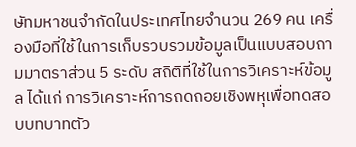ษัทมหาชนจำกัดในประเทศไทยจำนวน 269 คน เครื่องมือที่ใช้ในการเก็บรวบรวมข้อมูลเป็นแบบสอบถามมาตราส่วน 5 ระดับ สถิติที่ใช้ในการวิเคราะห์ข้อมูล ได้แก่ การวิเคราะห์การถดถอยเชิงพหุเพื่อทดสอบบทบาทตัว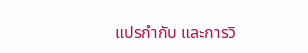แปรกำกับ และการวิ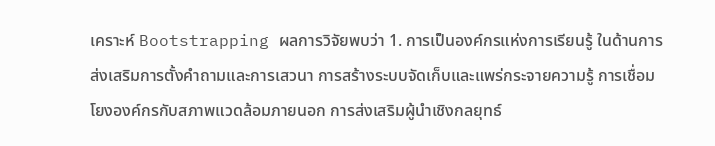เคราะห์ Bootstrapping ผลการวิจัยพบว่า 1. การเป็นองค์กรแห่งการเรียนรู้ ในด้านการส่งเสริมการตั้งคำถามและการเสวนา การสร้างระบบจัดเก็บและแพร่กระจายความรู้ การเชื่อมโยงองค์กรกับสภาพแวดล้อมภายนอก การส่งเสริมผู้นำเชิงกลยุทธ์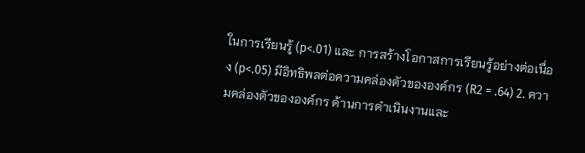ในการเรียนรู้ (p<.01) และ การสร้างโอกาสการเรียนรู้อย่างต่อเนื่อง (p<.05) มีอิทธิพลต่อความคล่องตัวขององค์กร (R2 = .64) 2. ความคล่องตัวขององค์กร ด้านการดำเนินงานและ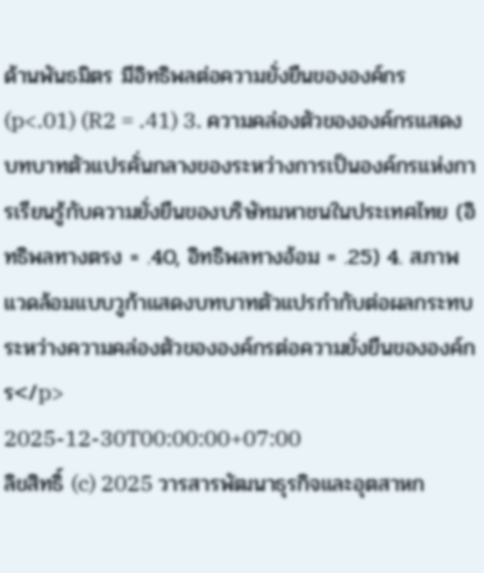ด้านพันธมิตร มีอิทธิพลต่อความยั่งยืนขององค์กร (p<.01) (R2 = .41) 3. ความคล่องตัวขององค์กรแสดงบทบาทตัวแปรคั่นกลางของระหว่างการเป็นองค์กรแห่งการเรียนรู้กับความยั่งยืนของบริษัทมหาชนในประเทศไทย (อิทธิพลทางตรง = .40, อิทธิพลทางอ้อม = .25) 4. สภาพแวดล้อมแบบวูก้าแสดงบทบาทตัวแปรกำกับต่อผลกระทบระหว่างความคล่องตัวขององค์กรต่อความยั่งยืนขององค์กร</p>
2025-12-30T00:00:00+07:00
ลิขสิทธิ์ (c) 2025 วารสารพัฒนาธุรกิจและอุตสาหก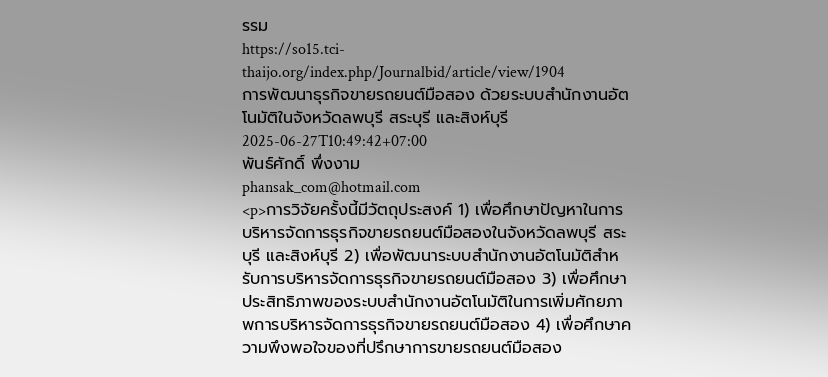รรม
https://so15.tci-thaijo.org/index.php/Journalbid/article/view/1904
การพัฒนาธุรกิจขายรถยนต์มือสอง ด้วยระบบสำนักงานอัตโนมัติในจังหวัดลพบุรี สระบุรี และสิงห์บุรี
2025-06-27T10:49:42+07:00
พันธ์ศักดิ์ พึ่งงาม
phansak_com@hotmail.com
<p>การวิจัยครั้งนี้มีวัตถุประสงค์ 1) เพื่อศึกษาปัญหาในการบริหารจัดการธุรกิจขายรถยนต์มือสองในจังหวัดลพบุรี สระบุรี และสิงห์บุรี 2) เพื่อพัฒนาระบบสำนักงานอัตโนมัติสำหรับการบริหารจัดการธุรกิจขายรถยนต์มือสอง 3) เพื่อศึกษาประสิทธิภาพของระบบสำนักงานอัตโนมัติในการเพิ่มศักยภาพการบริหารจัดการธุรกิจขายรถยนต์มือสอง 4) เพื่อศึกษาความพึงพอใจของที่ปรึกษาการขายรถยนต์มือสอง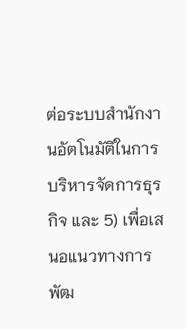ต่อระบบสำนักงานอัตโนมัติในการบริหารจัดการธุรกิจ และ 5) เพื่อเสนอแนวทางการพัฒ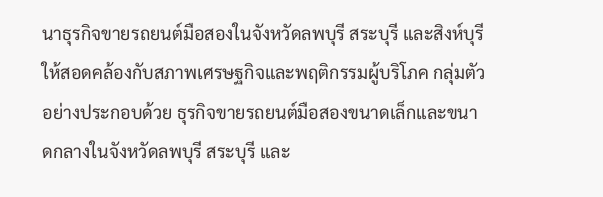นาธุรกิจขายรถยนต์มือสองในจังหวัดลพบุรี สระบุรี และสิงห์บุรีให้สอดคล้องกับสภาพเศรษฐกิจและพฤติกรรมผู้บริโภค กลุ่มตัวอย่างประกอบด้วย ธุรกิจขายรถยนต์มือสองขนาดเล็กและขนาดกลางในจังหวัดลพบุรี สระบุรี และ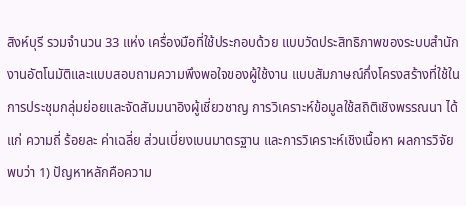สิงห์บุรี รวมจำนวน 33 แห่ง เครื่องมือที่ใช้ประกอบด้วย แบบวัดประสิทธิภาพของระบบสำนักงานอัตโนมัติและแบบสอบถามความพึงพอใจของผู้ใช้งาน แบบสัมภาษณ์กึ่งโครงสร้างที่ใช้ในการประชุมกลุ่มย่อยและจัดสัมมนาอิงผู้เชี่ยวชาญ การวิเคราะห์ข้อมูลใช้สถิติเชิงพรรณนา ได้แก่ ความถี่ ร้อยละ ค่าเฉลี่ย ส่วนเบี่ยงเบนมาตรฐาน และการวิเคราะห์เชิงเนื้อหา ผลการวิจัยพบว่า 1) ปัญหาหลักคือความ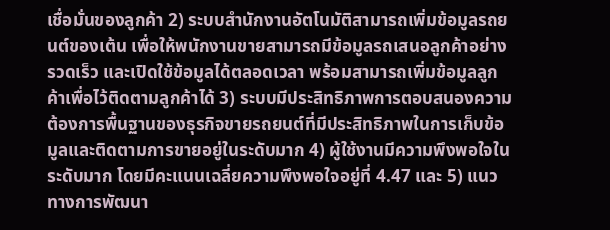เชื่อมั่นของลูกค้า 2) ระบบสำนักงานอัตโนมัติสามารถเพิ่มข้อมูลรถยนต์ของเต้น เพื่อให้พนักงานขายสามารถมีข้อมูลรถเสนอลูกค้าอย่างรวดเร็ว และเปิดใช้ข้อมูลได้ตลอดเวลา พร้อมสามารถเพิ่มข้อมูลลูกค้าเพื่อไว้ติดตามลูกค้าได้ 3) ระบบมีประสิทธิภาพการตอบสนองความต้องการพื้นฐานของธุรกิจขายรถยนต์ที่มีประสิทธิภาพในการเก็บข้อมูลและติดตามการขายอยู่ในระดับมาก 4) ผู้ใช้งานมีความพึงพอใจในระดับมาก โดยมีคะแนนเฉลี่ยความพึงพอใจอยู่ที่ 4.47 และ 5) แนวทางการพัฒนา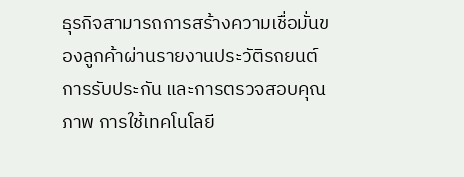ธุรกิจสามารถการสร้างความเชื่อมั่นของลูกค้าผ่านรายงานประวัติรถยนต์ การรับประกัน และการตรวจสอบคุณภาพ การใช้เทคโนโลยี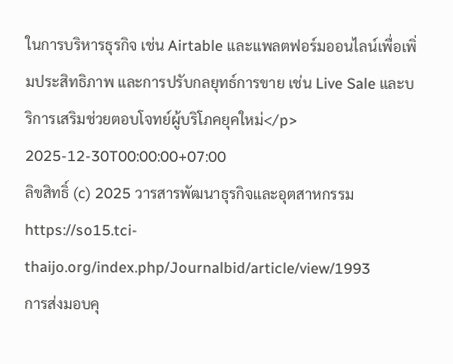ในการบริหารธุรกิจ เช่น Airtable และแพลตฟอร์มออนไลน์เพื่อเพิ่มประสิทธิภาพ และการปรับกลยุทธ์การขาย เช่น Live Sale และบริการเสริมช่วยตอบโจทย์ผู้บริโภคยุคใหม่</p>
2025-12-30T00:00:00+07:00
ลิขสิทธิ์ (c) 2025 วารสารพัฒนาธุรกิจและอุตสาหกรรม
https://so15.tci-thaijo.org/index.php/Journalbid/article/view/1993
การส่งมอบคุ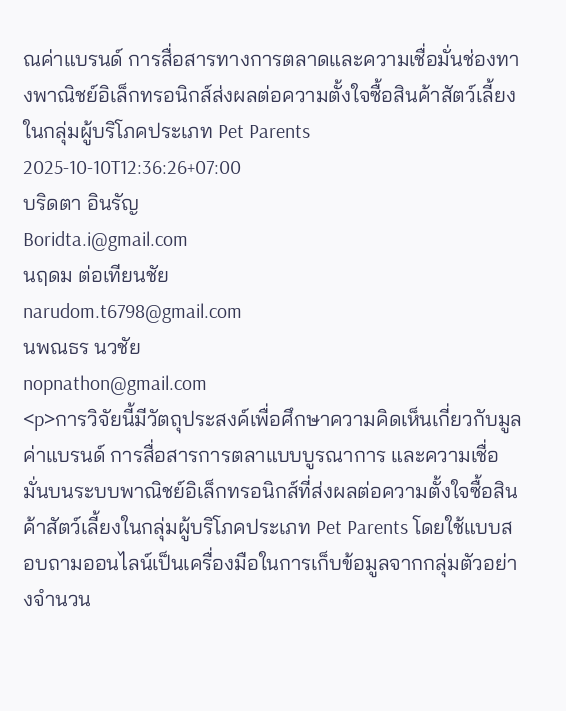ณค่าแบรนด์ การสื่อสารทางการตลาดและความเชื่อมั่นช่องทางพาณิชย์อิเล็กทรอนิกส์ส่งผลต่อความตั้งใจซื้อสินค้าสัตว์เลี้ยงในกลุ่มผู้บริโภคประเภท Pet Parents
2025-10-10T12:36:26+07:00
บริดตา อินรัญ
Boridta.i@gmail.com
นฤดม ต่อเทียนชัย
narudom.t6798@gmail.com
นพณธร นวชัย
nopnathon@gmail.com
<p>การวิจัยนี้มีวัตถุประสงค์เพื่อศึกษาความคิดเห็นเกี่ยวกับมูลค่าแบรนด์ การสื่อสารการตลาแบบบูรณาการ และความเชื่อมั่นบนระบบพาณิชย์อิเล็กทรอนิกส์ที่ส่งผลต่อความตั้งใจซื้อสินค้าสัตว์เลี้ยงในกลุ่มผู้บริโภคประเภท Pet Parents โดยใช้แบบสอบถามออนไลน์เป็นเครื่องมือในการเก็บข้อมูลจากกลุ่มตัวอย่างจำนวน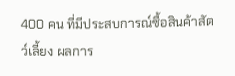400 คน ที่มีประสบการณ์ซื้อสินค้าสัตว์เลี้ยง ผลการ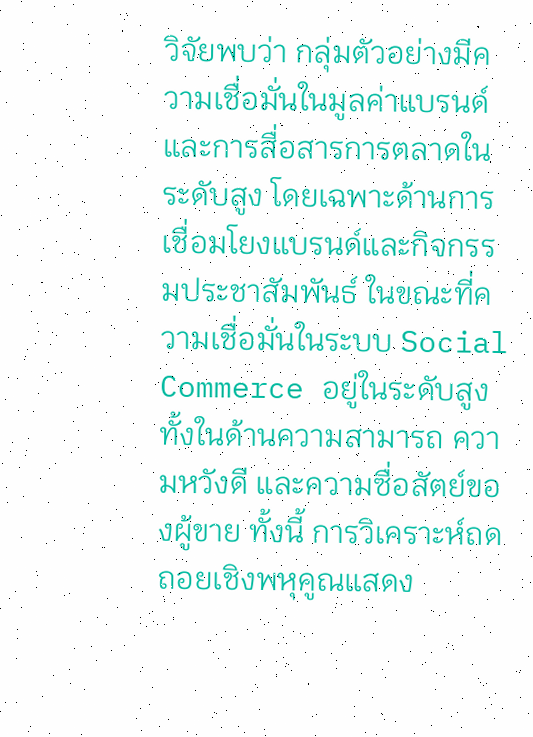วิจัยพบว่า กลุ่มตัวอย่างมีความเชื่อมั่นในมูลค่าแบรนด์และการสื่อสารการตลาดในระดับสูง โดยเฉพาะด้านการเชื่อมโยงแบรนด์และกิจกรรมประชาสัมพันธ์ ในขณะที่ความเชื่อมั่นในระบบ Social Commerce อยู่ในระดับสูง ทั้งในด้านความสามารถ ความหวังดี และความซื่อสัตย์ของผู้ขาย ทั้งนี้ การวิเคราะห์ถดถอยเชิงพหุคูณแสดง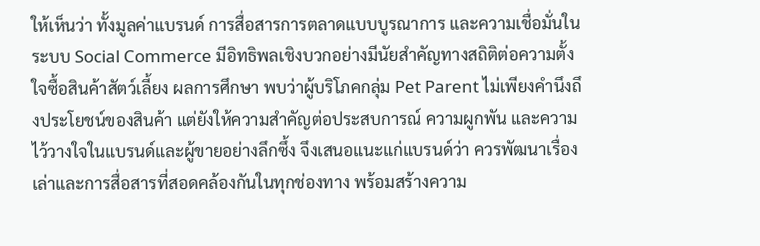ให้เห็นว่า ทั้งมูลค่าแบรนด์ การสื่อสารการตลาดแบบบูรณาการ และความเชื่อมั่นในระบบ Social Commerce มีอิทธิพลเชิงบวกอย่างมีนัยสำคัญทางสถิติต่อความตั้งใจซื้อสินค้าสัตว์เลี้ยง ผลการศึกษา พบว่าผู้บริโภคกลุ่ม Pet Parent ไม่เพียงคำนึงถึงประโยชน์ของสินค้า แต่ยังให้ความสำคัญต่อประสบการณ์ ความผูกพัน และความไว้วางใจในแบรนด์และผู้ขายอย่างลึกซึ้ง จึงเสนอแนะแก่แบรนด์ว่า ควรพัฒนาเรื่องเล่าและการสื่อสารที่สอดคล้องกันในทุกช่องทาง พร้อมสร้างความ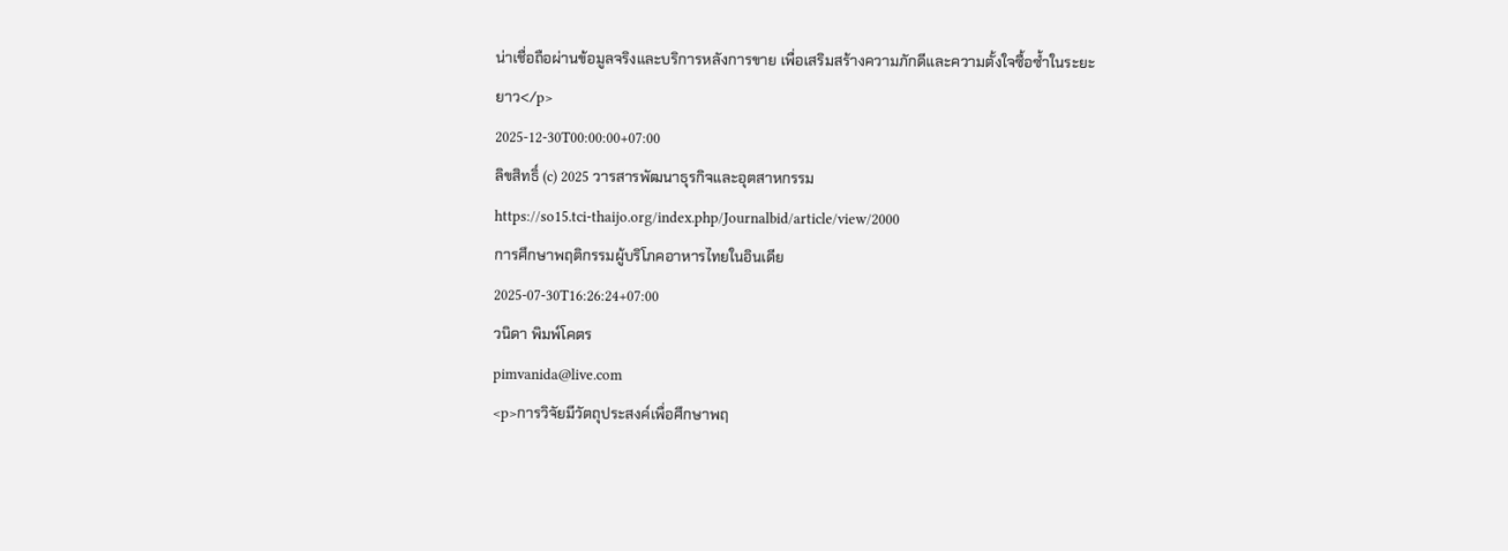น่าเชื่อถือผ่านข้อมูลจริงและบริการหลังการขาย เพื่อเสริมสร้างความภักดีและความตั้งใจซื้อซ้ำในระยะยาว</p>
2025-12-30T00:00:00+07:00
ลิขสิทธิ์ (c) 2025 วารสารพัฒนาธุรกิจและอุตสาหกรรม
https://so15.tci-thaijo.org/index.php/Journalbid/article/view/2000
การศึกษาพฤติกรรมผู้บริโภคอาหารไทยในอินเดีย
2025-07-30T16:26:24+07:00
วนิดา พิมพ์โคตร
pimvanida@live.com
<p>การวิจัยมีวัตถุประสงค์เพื่อศึกษาพฤ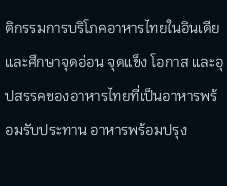ติกรรมการบริโภคอาหารไทยในอินเดีย และศึกษาจุดอ่อน จุดแข็ง โอกาส และอุปสรรคของอาหารไทยที่เป็นอาหารพร้อมรับประทาน อาหารพร้อมปรุง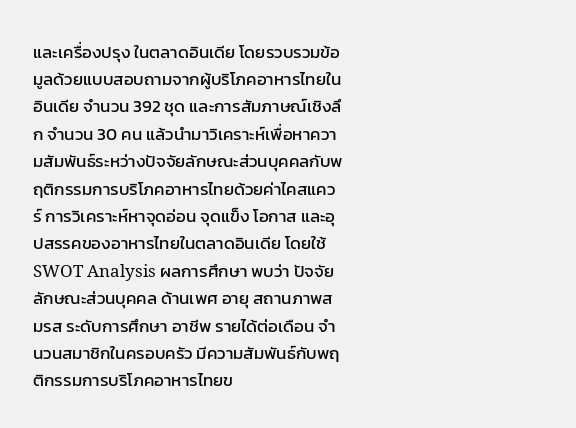และเครื่องปรุง ในตลาดอินเดีย โดยรวบรวมข้อมูลด้วยแบบสอบถามจากผู้บริโภคอาหารไทยในอินเดีย จำนวน 392 ชุด และการสัมภาษณ์เชิงลึก จำนวน 30 คน แล้วนำมาวิเคราะห์เพื่อหาความสัมพันธ์ระหว่างปัจจัยลักษณะส่วนบุคคลกับพฤติกรรมการบริโภคอาหารไทยด้วยค่าไคสแควร์ การวิเคราะห์หาจุดอ่อน จุดแข็ง โอกาส และอุปสรรคของอาหารไทยในตลาดอินเดีย โดยใช้ SWOT Analysis ผลการศึกษา พบว่า ปัจจัยลักษณะส่วนบุคคล ด้านเพศ อายุ สถานภาพสมรส ระดับการศึกษา อาชีพ รายได้ต่อเดือน จำนวนสมาชิกในครอบครัว มีความสัมพันธ์กับพฤติกรรมการบริโภคอาหารไทยข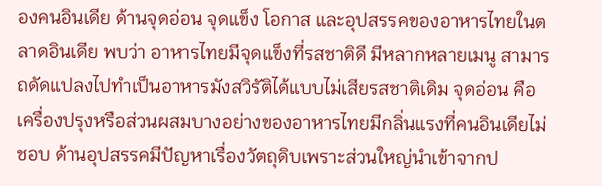องคนอินเดีย ด้านจุดอ่อน จุดแข็ง โอกาส และอุปสรรคของอาหารไทยในตลาดอินเดีย พบว่า อาหารไทยมีจุดแข็งที่รสชาติดี มีหลากหลายเมนู สามารถดัดแปลงไปทำเป็นอาหารมังสวิรัติได้แบบไม่เสียรสชาติเดิม จุดอ่อน คือ เครื่องปรุงหรือส่วนผสมบางอย่างของอาหารไทยมีกลิ่นแรงที่คนอินเดียไม่ชอบ ด้านอุปสรรคมีปัญหาเรื่องวัตถุดิบเพราะส่วนใหญ่นำเข้าจากป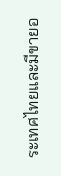ระเทศไทยและมีขายอ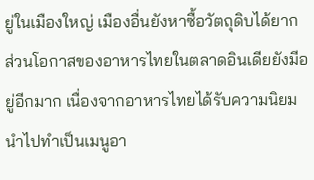ยู่ในเมืองใหญ่ เมืองอื่นยังหาซื้อวัตถุดิบได้ยาก ส่วนโอกาสของอาหารไทยในตลาดอินเดียยังมีอยู่อีกมาก เนื่องจากอาหารไทยได้รับความนิยมนำไปทำเป็นเมนูอา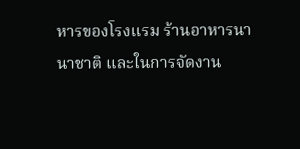หารของโรงแรม ร้านอาหารนานาชาติ และในการจัดงาน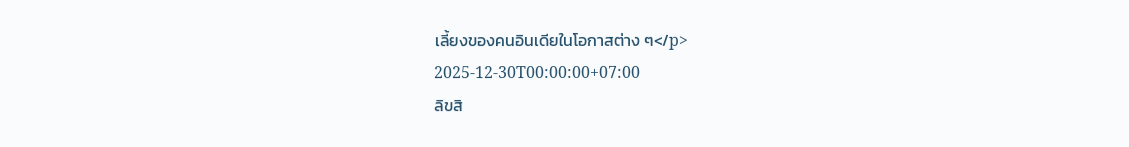เลี้ยงของคนอินเดียในโอกาสต่าง ๆ</p>
2025-12-30T00:00:00+07:00
ลิขสิ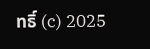ทธิ์ (c) 2025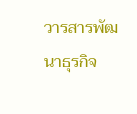วารสารพัฒนาธุรกิจ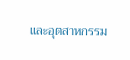และอุตสาหกรรม